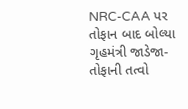NRC-CAA પર તોફાન બાદ બોલ્યા ગૃહમંત્રી જાડેજા- તોફાની તત્વો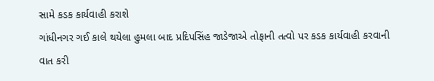સામે કડક કાર્યવાહી કરાશે
ગાંધીનગર ગઈ કાલે થયેલા હુમલા બાદ પ્રદિપસિંહ જાડેજાએ તોફાની તત્વો પર કડક કાર્યવાહી કરવાની વાત કરી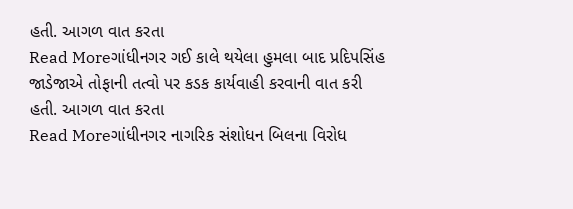હતી. આગળ વાત કરતા
Read Moreગાંધીનગર ગઈ કાલે થયેલા હુમલા બાદ પ્રદિપસિંહ જાડેજાએ તોફાની તત્વો પર કડક કાર્યવાહી કરવાની વાત કરી હતી. આગળ વાત કરતા
Read Moreગાંધીનગર નાગરિક સંશોધન બિલના વિરોધ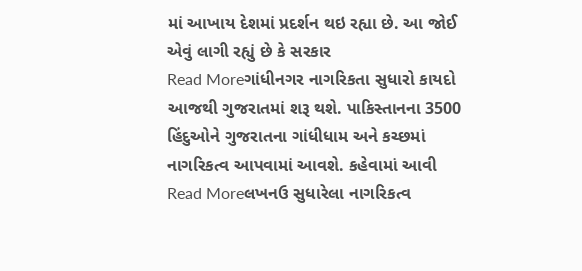માં આખાય દેશમાં પ્રદર્શન થઇ રહ્યા છે. આ જોઈ એવું લાગી રહ્યું છે કે સરકાર
Read Moreગાંધીનગર નાગરિકતા સુધારો કાયદો આજથી ગુજરાતમાં શરૂ થશે. પાકિસ્તાનના 3500 હિંદુઓને ગુજરાતના ગાંધીધામ અને કચ્છમાં નાગરિકત્વ આપવામાં આવશે. કહેવામાં આવી
Read Moreલખનઉ સુધારેલા નાગરિકત્વ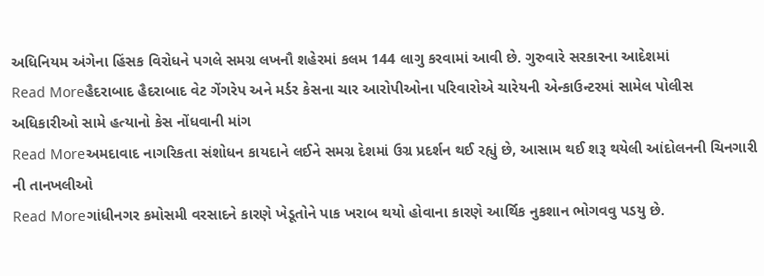અધિનિયમ અંગેના હિંસક વિરોધને પગલે સમગ્ર લખનૌ શહેરમાં કલમ 144 લાગુ કરવામાં આવી છે. ગુરુવારે સરકારના આદેશમાં
Read Moreહૈદરાબાદ હૈદરાબાદ વેટ ગેંગરેપ અને મર્ડર કેસના ચાર આરોપીઓના પરિવારોએ ચારેયની એન્કાઉન્ટરમાં સામેલ પોલીસ અધિકારીઓ સામે હત્યાનો કેસ નોંધવાની માંગ
Read Moreઅમદાવાદ નાગરિકતા સંશોધન કાયદાને લઈને સમગ્ર દેશમાં ઉગ્ર પ્રદર્શન થઈ રહ્યું છે, આસામ થઈ શરૂ થયેલી આંદોલનની ચિનગારી ની તાનખલીઓ
Read Moreગાંધીનગર કમોસમી વરસાદને કારણે ખેડૂતોને પાક ખરાબ થયો હોવાના કારણે આર્થિક નુકશાન ભોગવવુ પડયુ છે.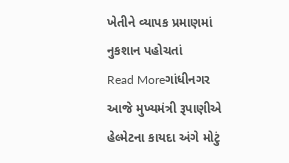ખેતીને વ્યાપક પ્રમાણમાં નુકશાન પહોચતાં
Read Moreગાંધીનગર આજે મુખ્યમંત્રી રૂપાણીએ હેલ્મેટના કાયદા અંગે મોટું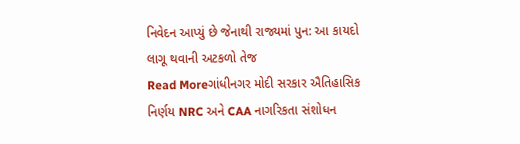નિવેદન આપ્યું છે જેનાથી રાજ્યમાં પુન: આ કાયદો લાગૂ થવાની અટકળો તેજ
Read Moreગાંધીનગર મોદી સરકાર ઐતિહાસિક નિર્ણય NRC અને CAA નાગરિકતા સંશોધન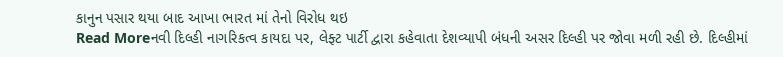કાનુન પસાર થયા બાદ આખા ભારત માં તેનો વિરોધ થઇ
Read Moreનવી દિલ્હી નાગરિકત્વ કાયદા પર, લેફ્ટ પાર્ટી દ્વારા કહેવાતા દેશવ્યાપી બંધની અસર દિલ્હી પર જોવા મળી રહી છે. દિલ્હીમાં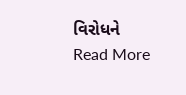વિરોધને
Read More